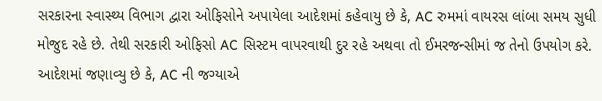સરકારના સ્વાસ્થ્ય વિભાગ દ્વારા ઓફિસોને અપાયેલા આદેશમાં કહેવાયુ છે કે, AC રુમમાં વાયરસ લાંબા સમય સુધી મોજુદ રહે છે. તેથી સરકારી ઓફિસો AC સિસ્ટમ વાપરવાથી દુર રહે અથવા તો ઈમરજન્સીમાં જ તેનો ઉપયોગ કરે. આદેશમાં જણાવ્યુ છે કે, AC ની જગ્યાએ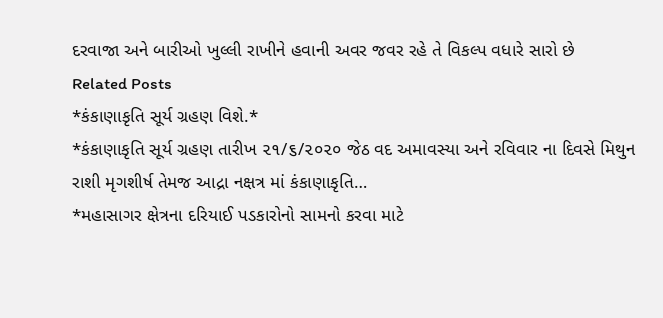દરવાજા અને બારીઓ ખુલ્લી રાખીને હવાની અવર જવર રહે તે વિકલ્પ વધારે સારો છે
Related Posts
*કંકાણાકૃતિ સૂર્ય ગ્રહણ વિશે.*
*કંકાણાકૃતિ સૂર્ય ગ્રહણ તારીખ ૨૧/૬/૨૦૨૦ જેઠ વદ અમાવસ્યા અને રવિવાર ના દિવસે મિથુન રાશી મૃગશીર્ષ તેમજ આદ્રા નક્ષત્ર માં કંકાણાકૃતિ…
*મહાસાગર ક્ષેત્રના દરિયાઈ પડકારોનો સામનો કરવા માટે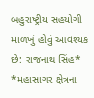બહુરાષ્ટ્રીય સહયોગી માળખું હોવું આવશ્યક છે: રાજનાથ સિંહ*
*મહાસાગર ક્ષેત્રના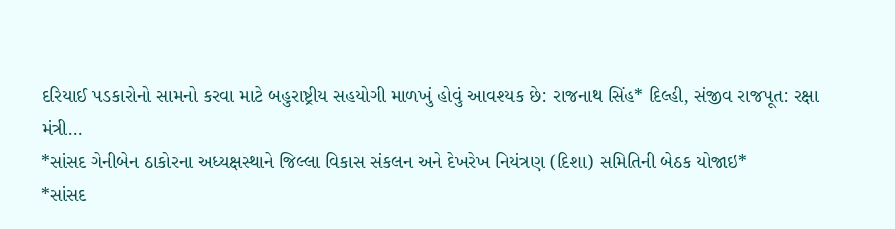દરિયાઈ પડકારોનો સામનો કરવા માટે બહુરાષ્ટ્રીય સહયોગી માળખું હોવું આવશ્યક છે: રાજનાથ સિંહ* દિલ્હી, સંજીવ રાજપૂત: રક્ષા મંત્રી…
*સાંસદ ગેનીબેન ઠાકોરના અધ્યક્ષસ્થાને જિલ્લા વિકાસ સંકલન અને દેખરેખ નિયંત્રણ (દિશા) સમિતિની બેઠક યોજાઇ*
*સાંસદ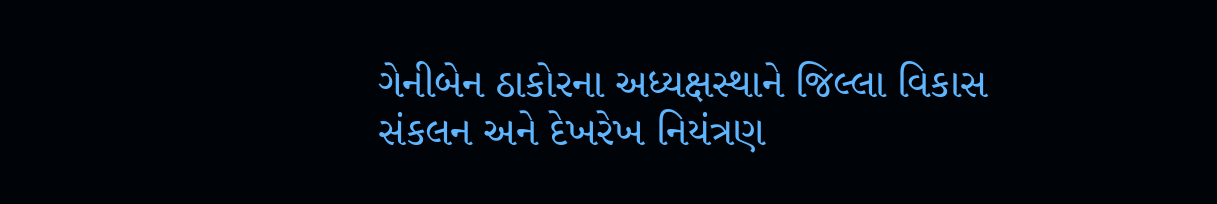ગેનીબેન ઠાકોરના અધ્યક્ષસ્થાને જિલ્લા વિકાસ સંકલન અને દેખરેખ નિયંત્રણ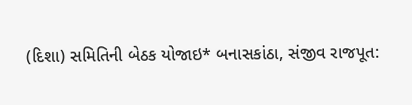(દિશા) સમિતિની બેઠક યોજાઇ* બનાસકાંઠા, સંજીવ રાજપૂત: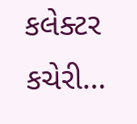કલેક્ટર કચેરી…